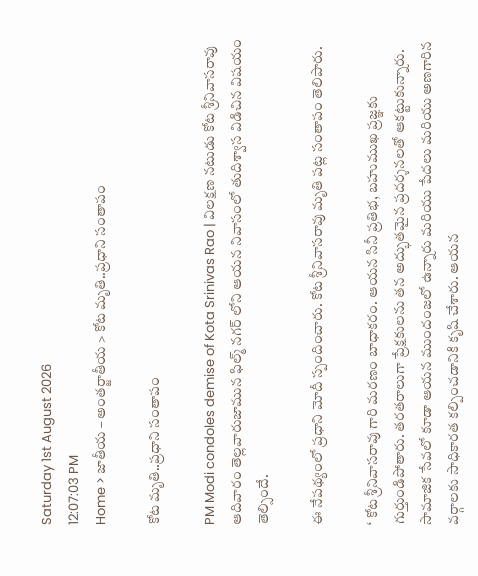Saturday 1st August 2026
12:07:03 PM
Home > జాతీయ – అంతర్జాతీయ > కోట మృతి..ప్రధాని సంతాపం

కోట మృతి..ప్రధాని సంతాపం

PM Modi condoles demise of Kota Srinivas Rao | విలక్షణ నటుడు కోట శ్రీనివాసరావు ఆదివారం తెల్లవారుజామున ఫిల్మ్ నగర్ లోని ఆయన నివాసంలో తుదిశ్వాస విడిచిన విషయం తెల్సిందే.

ఈ నేపథ్యంలో ప్రధాని మోదీ స్పందించారు. కోట శ్రీనివాసరావు మృతి పట్ల సంతాపం తెలిపారు.

‘ కోట శ్రీనివాసరావు గారి మరణం బాధాకరం. ఆయన సినీ ప్రతిభ, బహుముఖ ప్రజ్ఞకు గుర్తుండిపోతారు. తరతరాలుగా ప్రేక్షకులను తన అద్భుతమైన ప్రదర్శనలతో ఆకట్టుకున్నారు. సామాజిక సేవలో కూడా ఆయన ముందంజలో ఉన్నారు మరియు పేదలు మరియు అణగారిన వర్గాలకు సాధికారత కల్పించడానికి కృషి చేశారు. ఆయన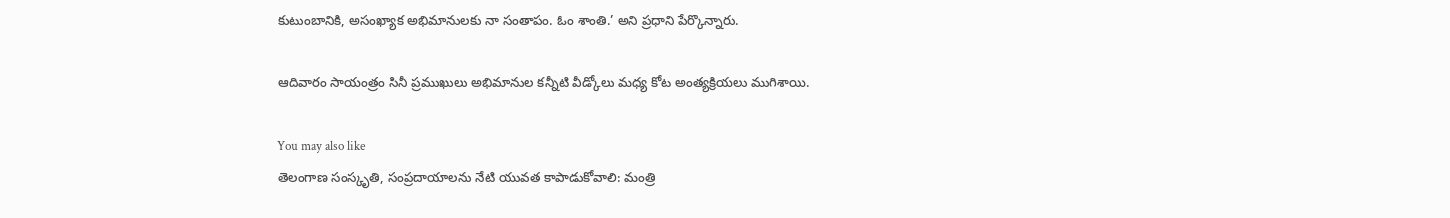కుటుంబానికి, అసంఖ్యాక అభిమానులకు నా సంతాపం. ఓం శాంతి.’ అని ప్రధాని పేర్కొన్నారు.

ఆదివారం సాయంత్రం సినీ ప్రముఖులు అభిమానుల కన్నీటి వీడ్కోలు మధ్య కోట అంత్యక్రియలు ముగిశాయి.

You may also like
తెలంగాణ సంస్కృతి, సంప్రదాయాలను నేటి యువత కాపాడుకోవాలి: మంత్రి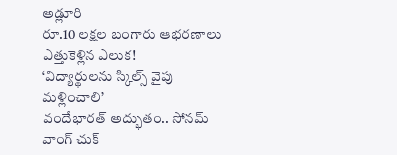అడ్లూరి
రూ.10 లక్షల బంగారు ఆభరణాలు ఎత్తుకెళ్లిన ఎలుక!
‘విద్యార్థులను స్కిల్స్ వైపు మళ్లించాలి’
వందేభారత్ అద్భుతం.. సోనమ్ వాంగ్ చుక్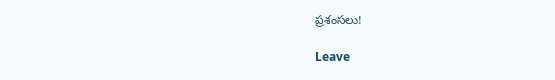ప్రశంసలు!

Leave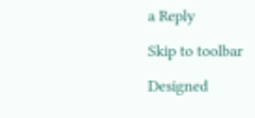a Reply

Skip to toolbar

Designed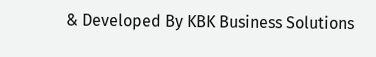& Developed By KBK Business Solutions